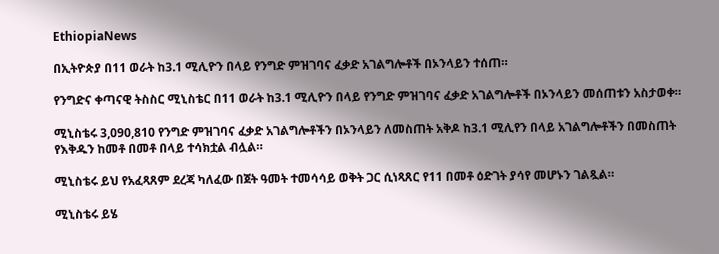EthiopiaNews

በኢትዮጵያ በ11 ወራት ከ3.1 ሚሊዮን በላይ የንግድ ምዝገባና ፈቃድ አገልግሎቶች በኦንላይን ተሰጠ።

የንግድና ቀጣናዊ ትስስር ሚኒስቴር በ11 ወራት ከ3.1 ሚሊዮን በላይ የንግድ ምዝገባና ፈቃድ አገልግሎቶች በኦንላይን መሰጠቱን አስታወቀ።

ሚኒስቴሩ 3,090,810 የንግድ ምዝገባና ፈቃድ አገልግሎቶችን በኦንላይን ለመስጠት አቅዶ ከ3.1 ሚሊየን በላይ አገልግሎቶችን በመስጠት የእቅዱን ከመቶ በመቶ በላይ ተሳክቷል ብሏል።

ሚኒስቴሩ ይህ የአፈጻጸም ደረጃ ካለፈው በጀት ዓመት ተመሳሳይ ወቅት ጋር ሲነጻጸር የ11 በመቶ ዕድገት ያሳየ መሆኑን ገልጿል።

ሚኒስቴሩ ይሄ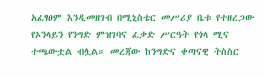አፈፃፀም እንዲመዘገብ በሚኒስቴር መሥሪያ ቤቱ የተዘረጋው የኦንላይን የንግድ ምዝገባና ፈቃድ ሥርዓት የጎላ ሚና ተጫውቷል ብሏል። መረጃው ከንግድና ቀጣናዊ ትስስር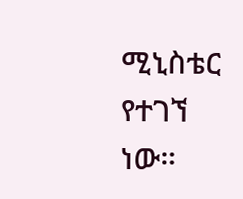ሚኒስቴር የተገኘ ነው።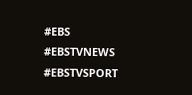#EBS
#EBSTVNEWS
#EBSTVSPORT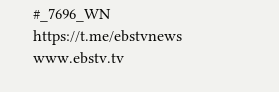#_7696_WN
https://t.me/ebstvnews
www.ebstv.tv